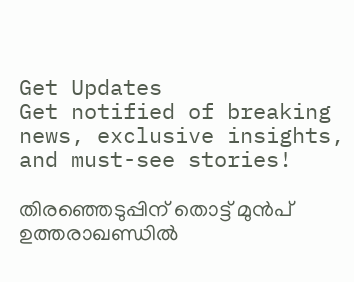Get Updates
Get notified of breaking news, exclusive insights, and must-see stories!

തിരഞ്ഞെടുപ്പിന് തൊട്ട് മുൻപ് ഉത്തരാഖണ്ഡിൽ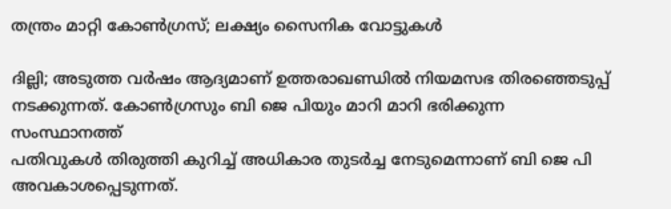തന്ത്രം മാറ്റി കോൺഗ്രസ്; ലക്ഷ്യം സൈനിക വോട്ടുകൾ

ദില്ലി; അടുത്ത വർഷം ആദ്യമാണ് ഉത്തരാഖണ്ഡിൽ നിയമസഭ തിരഞ്ഞെടുപ്പ് നടക്കുന്നത്. കോൺഗ്രസും ബി ജെ പിയും മാറി മാറി ഭരിക്കുന്ന സംസ്ഥാനത്ത്
പതിവുകൾ തിരുത്തി കുറിച്ച് അധികാര തുടർച്ച നേടുമെന്നാണ് ബി ജെ പി അവകാശപ്പെടുന്നത്.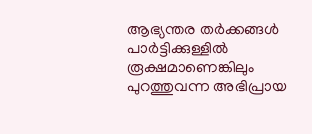ആഭ്യന്തര തർക്കങ്ങൾ പാർട്ടിക്കുള്ളിൽ രൂക്ഷമാണെങ്കിലും പുറത്തുവന്ന അഭിപ്രായ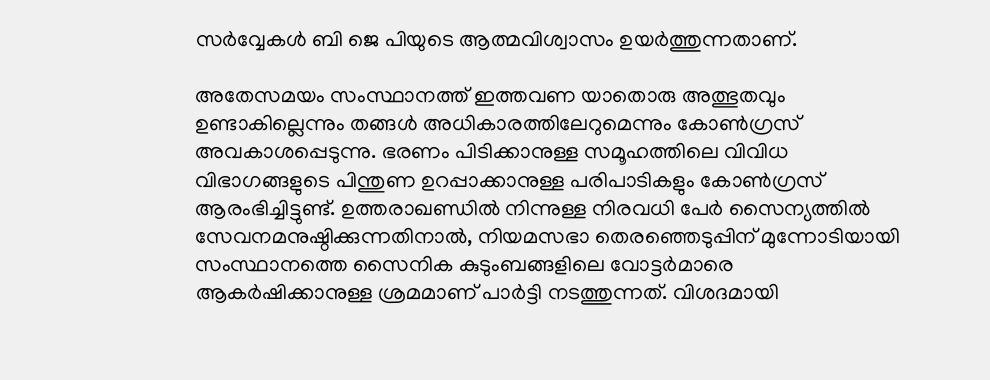സർവ്വേകൾ ബി ജെ പിയുടെ ആത്മവിശ്വാസം ഉയർത്തുന്നതാണ്.

അതേസമയം സംസ്ഥാനത്ത് ഇത്തവണ യാതൊരു അത്ഭുതവും ഉണ്ടാകില്ലെന്നും തങ്ങൾ അധികാരത്തിലേറുമെന്നും കോൺഗ്രസ് അവകാശപ്പെടുന്നു. ഭരണം പിടിക്കാനുള്ള സമൂഹത്തിലെ വിവിധ വിഭാഗങ്ങളുടെ പിന്തുണ ഉറപ്പാക്കാനുള്ള പരിപാടികളും കോൺഗ്രസ് ആരംഭിച്ചിട്ടുണ്ട്. ഉത്തരാഖണ്ഡിൽ നിന്നുള്ള നിരവധി പേർ സൈന്യത്തിൽ സേവനമനുഷ്ഠിക്കുന്നതിനാൽ, നിയമസഭാ തെരഞ്ഞെടുപ്പിന് മുന്നോടിയായി സംസ്ഥാനത്തെ സൈനിക കുടുംബങ്ങളിലെ വോട്ടർമാരെ ആകർഷിക്കാനുള്ള ശ്രമമാണ് പാർട്ടി നടത്തുന്നത്. വിശദമായി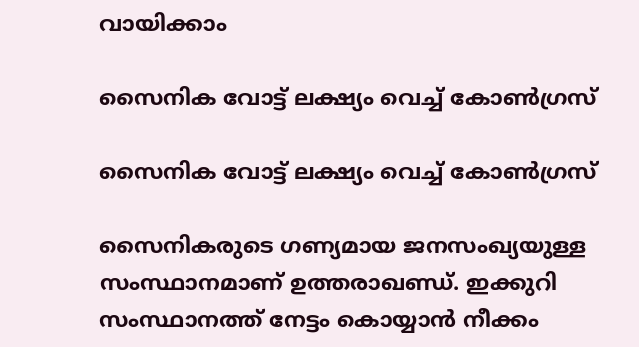വായിക്കാം

സൈനിക വോട്ട് ലക്ഷ്യം വെച്ച് കോൺഗ്രസ്

സൈനിക വോട്ട് ലക്ഷ്യം വെച്ച് കോൺഗ്രസ്

സൈനികരുടെ ഗണ്യമായ ജനസംഖ്യയുള്ള സംസ്ഥാനമാണ് ഉത്തരാഖണ്ഡ്. ഇക്കുറി സംസ്ഥാനത്ത് നേട്ടം കൊയ്യാൻ നീക്കം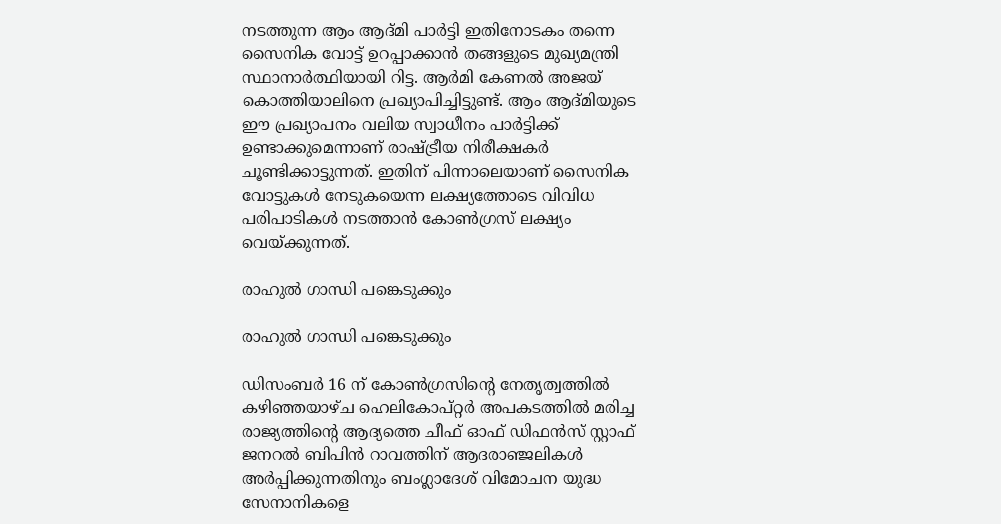നടത്തുന്ന ആം ആദ്മി പാർട്ടി ഇതിനോടകം തന്നെ സൈനിക വോട്ട് ഉറപ്പാക്കാൻ തങ്ങളുടെ മുഖ്യമന്ത്രി സ്ഥാനാർത്ഥിയായി റിട്ട. ആർമി കേണൽ അജയ് കൊത്തിയാലിനെ പ്രഖ്യാപിച്ചിട്ടുണ്ട്. ആം ആദ്മിയുടെ ഈ പ്രഖ്യാപനം വലിയ സ്വാധീനം പാർട്ടിക്ക് ഉണ്ടാക്കുമെന്നാണ് രാഷ്ട്രീയ നിരീക്ഷകർ ചൂണ്ടിക്കാട്ടുന്നത്. ഇതിന് പിന്നാലെയാണ് സൈനിക വോട്ടുകൾ നേടുകയെന്ന ലക്ഷ്യത്തോടെ വിവിധ പരിപാടികൾ നടത്താൻ കോൺഗ്രസ് ലക്ഷ്യം വെയ്ക്കുന്നത്.

രാഹുൽ ഗാന്ധി പങ്കെടുക്കും

രാഹുൽ ഗാന്ധി പങ്കെടുക്കും

ഡിസംബർ 16 ന് കോൺഗ്രസിന്റെ നേതൃത്വത്തിൽ കഴിഞ്ഞയാഴ്ച ഹെലികോപ്റ്റർ അപകടത്തിൽ മരിച്ച രാജ്യത്തിന്റെ ആദ്യത്തെ ചീഫ് ഓഫ് ഡിഫൻസ് സ്റ്റാഫ് ജനറൽ ബിപിൻ റാവത്തിന് ആദരാഞ്ജലികൾ അർപ്പിക്കുന്നതിനും ബംഗ്ലാദേശ് വിമോചന യുദ്ധ സേനാനികളെ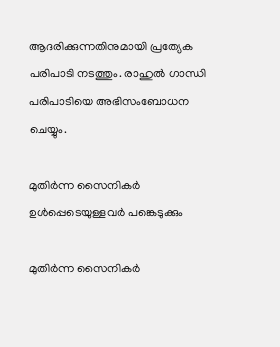ആദരിക്കുന്നതിനുമായി പ്രത്യേക പരിപാടി നടത്തും. രാഹുൽ ഗാന്ധി പരിപാടിയെ അഭിസംബോധന ചെയ്യും.

മുതിർന്ന സൈനികർ ഉൾപ്പെടെയുള്ളവർ പങ്കെടുക്കും

മുതിർന്ന സൈനികർ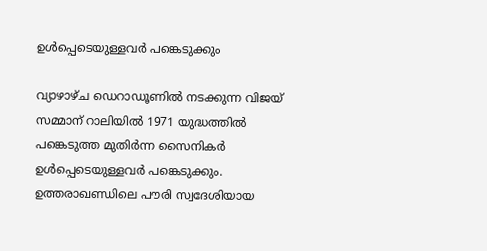ഉൾപ്പെടെയുള്ളവർ പങ്കെടുക്കും

വ്യാഴാഴ്ച ഡെറാഡൂണിൽ നടക്കുന്ന വിജയ് സമ്മാന് റാലിയിൽ 1971 യുദ്ധത്തിൽ പങ്കെടുത്ത മുതിർന്ന സൈനികർ ഉൾപ്പെടെയുള്ളവർ പങ്കെടുക്കും. ഉത്തരാഖണ്ഡിലെ പൗരി സ്വദേശിയായ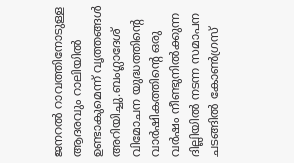ജനറൽ റാവത്തിനോടുള്ള ആദരവും റാലിയിൽ ഉണ്ടാകുമെന്ന് വൃത്തങ്ങൾ അറിയിച്ചു.ബംഗ്ലാദേശ് വിമോചന യുദ്ധത്തിന്റെ വാർഷികത്തിന്റെ ഒരു വർഷം നീണ്ടുനിൽക്കുന്ന ദില്ലിയിൽ നടന്ന സമാപന ചടങ്ങിൽ കോൺഗ്രസ്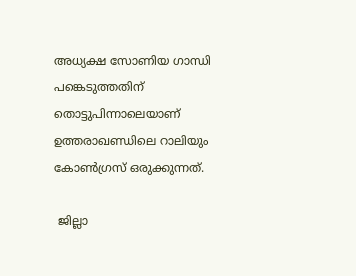അധ്യക്ഷ സോണിയ ഗാന്ധി പങ്കെടുത്തതിന് തൊട്ടുപിന്നാലെയാണ് ഉത്തരാഖണ്ഡിലെ റാലിയും കോൺഗ്രസ് ഒരുക്കുന്നത്.

 ജില്ലാ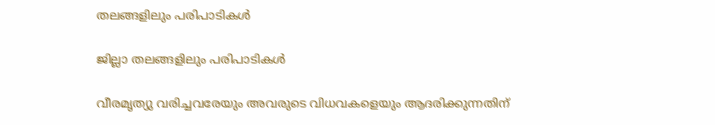തലങ്ങളിലും പരിപാടികൾ

ജില്ലാ തലങ്ങളിലും പരിപാടികൾ

വീരമൃത്യു വരിച്ചവരേയും അവരുടെ വിധവകളെയും ആദരിക്കുന്നതിന്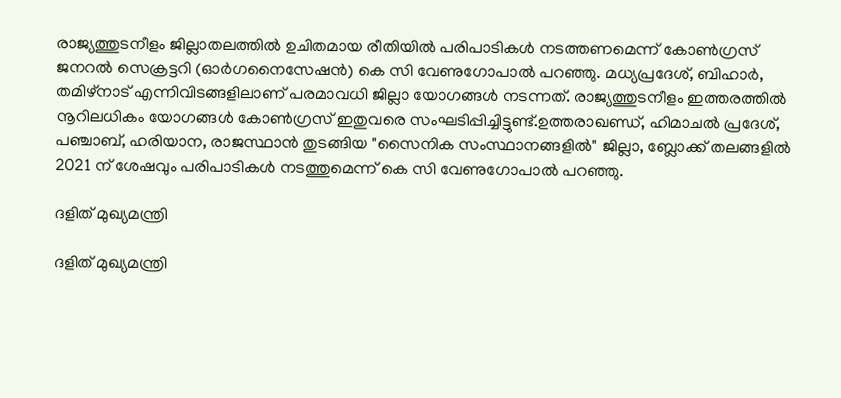രാജ്യത്തുടനീളം ജില്ലാതലത്തിൽ ഉചിതമായ രീതിയിൽ പരിപാടികൾ നടത്തണമെന്ന് കോൺഗ്രസ് ജനറൽ സെക്രട്ടറി (ഓർഗനൈസേഷൻ) കെ സി വേണുഗോപാൽ പറഞ്ഞു. മധ്യപ്രദേശ്, ബിഹാർ, തമിഴ്നാട് എന്നിവിടങ്ങളിലാണ് പരമാവധി ജില്ലാ യോഗങ്ങൾ നടന്നത്. രാജ്യത്തുടനീളം ഇത്തരത്തിൽ നൂറിലധികം യോഗങ്ങൾ കോൺഗ്രസ് ഇതുവരെ സംഘടിപ്പിച്ചിട്ടുണ്ട്.ഉത്തരാഖണ്ഡ്, ഹിമാചൽ പ്രദേശ്, പഞ്ചാബ്, ഹരിയാന, രാജസ്ഥാൻ തുടങ്ങിയ "സൈനിക സംസ്ഥാനങ്ങളിൽ" ജില്ലാ, ബ്ലോക്ക് തലങ്ങളിൽ 2021 ന് ശേഷവും പരിപാടികൾ നടത്തുമെന്ന് കെ സി വേണുഗോപാൽ പറഞ്ഞു.

ദളിത് മുഖ്യമന്ത്രി

ദളിത് മുഖ്യമന്ത്രി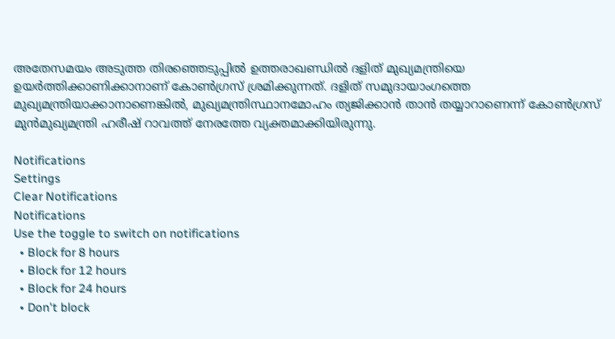അതേസമയം അടുത്ത തിരഞ്ഞെടുപ്പിൽ ഉത്തരാഖണ്ഡിൽ ദളിത് മുഖ്യമന്ത്രിയെ ഉയർത്തിക്കാണിക്കാനാണ് കോൺഗ്രസ് ശ്രമിക്കുന്നത്. ദളിത് സമുദായാംഗത്തെ മുഖ്യമന്ത്രിയാക്കാനാണെങ്കില്‍, മുഖ്യമന്ത്രിസ്ഥാനമോഹം ത്യജിക്കാന്‍ താന്‍ തയ്യാറാണെന്ന് കോണ്‍ഗ്രസ് മുന്‍മുഖ്യമന്ത്രി ഹരീഷ് റാവത്ത് നേരത്തേ വ്യക്തമാക്കിയിരുന്നു.

Notifications
Settings
Clear Notifications
Notifications
Use the toggle to switch on notifications
  • Block for 8 hours
  • Block for 12 hours
  • Block for 24 hours
  • Don't block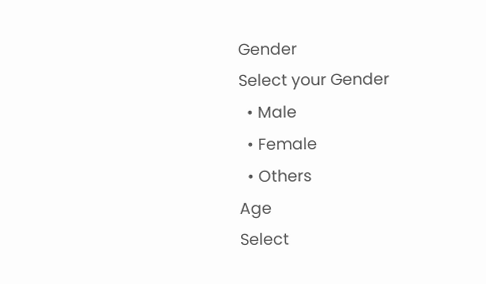Gender
Select your Gender
  • Male
  • Female
  • Others
Age
Select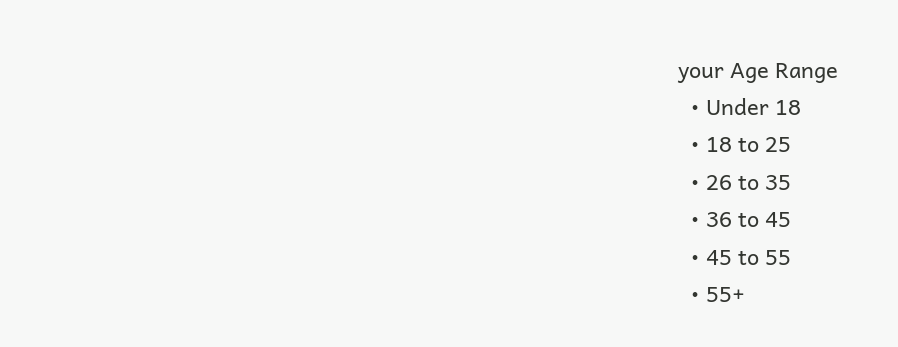your Age Range
  • Under 18
  • 18 to 25
  • 26 to 35
  • 36 to 45
  • 45 to 55
  • 55+